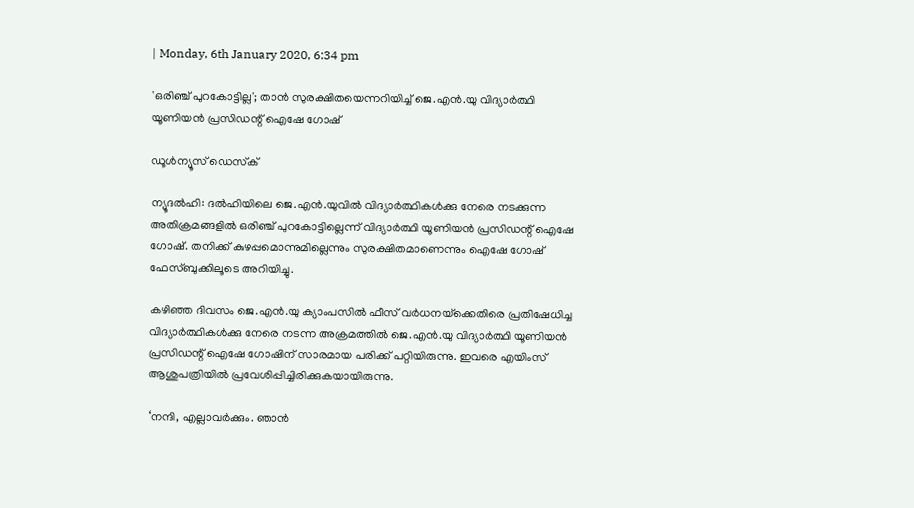| Monday, 6th January 2020, 6:34 pm

'ഒരിഞ്ച് പുറകോട്ടില്ല'; താന്‍ സുരക്ഷിതയെന്നറിയിച്ച് ജെ.എന്‍.യു വിദ്യാര്‍ത്ഥി യൂണിയന്‍ പ്രസിഡന്റ് ഐഷേ ഗോഷ്

ഡൂള്‍ന്യൂസ് ഡെസ്‌ക്

ന്യൂദല്‍ഹി: ദല്‍ഹിയിലെ ജെ.എന്‍.യുവില്‍ വിദ്യാര്‍ത്ഥികള്‍ക്കു നേരെ നടക്കുന്ന അതിക്രമങ്ങളില്‍ ഒരിഞ്ച് പുറകോട്ടില്ലെന്ന് വിദ്യാര്‍ത്ഥി യൂണിയന്‍ പ്രസിഡന്റ് ഐഷേ ഗോഷ്. തനിക്ക് കുഴപ്പമൊന്നുമില്ലെന്നും സുരക്ഷിതമാണെന്നും ഐഷേ ഗോഷ് ഫേസ്ബുക്കിലൂടെ അറിയിച്ചു.

കഴിഞ്ഞ ദിവസം ജെ.എന്‍.യു ക്യാംപസില്‍ ഫീസ് വര്‍ധനയ്‌ക്കെതിരെ പ്രതിഷേധിച്ച വിദ്യാര്‍ത്ഥികള്‍ക്കു നേരെ നടന്ന അക്രമത്തില്‍ ജെ.എന്‍.യു വിദ്യാര്‍ത്ഥി യൂണിയന്‍ പ്രസിഡന്റ് ഐഷേ ഗോഷിന് സാരമായ പരിക്ക് പറ്റിയിരുന്നു. ഇവരെ എയിംസ് ആശുപത്രിയില്‍ പ്രവേശിപ്പിച്ചിരിക്കുകയായിരുന്നു.

‘നന്ദി, എല്ലാവര്‍ക്കും. ഞാന്‍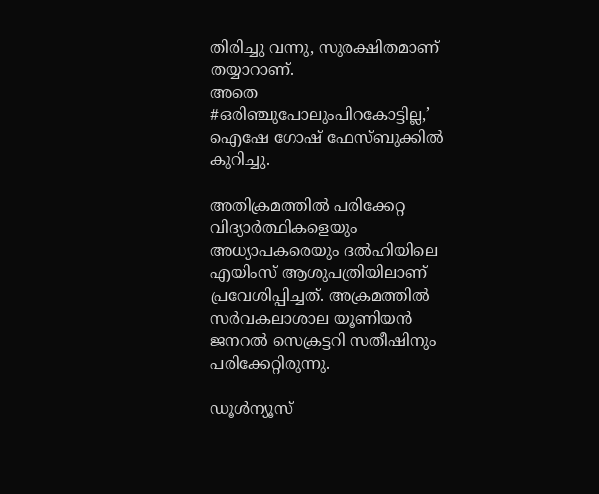തിരിച്ചു വന്നു, സുരക്ഷിതമാണ് തയ്യാറാണ്.
അതെ #ഒരിഞ്ചുപോലുംപിറകോട്ടില്ല,’ ഐഷേ ഗോഷ് ഫേസ്ബുക്കില്‍ കുറിച്ചു.

അതിക്രമത്തില്‍ പരിക്കേറ്റ വിദ്യാര്‍ത്ഥികളെയും അധ്യാപകരെയും ദല്‍ഹിയിലെ എയിംസ് ആശുപത്രിയിലാണ് പ്രവേശിപ്പിച്ചത്. അക്രമത്തില്‍ സര്‍വകലാശാല യൂണിയന്‍ ജനറല്‍ സെക്രട്ടറി സതീഷിനും പരിക്കേറ്റിരുന്നു.

ഡൂൾന്യൂസ്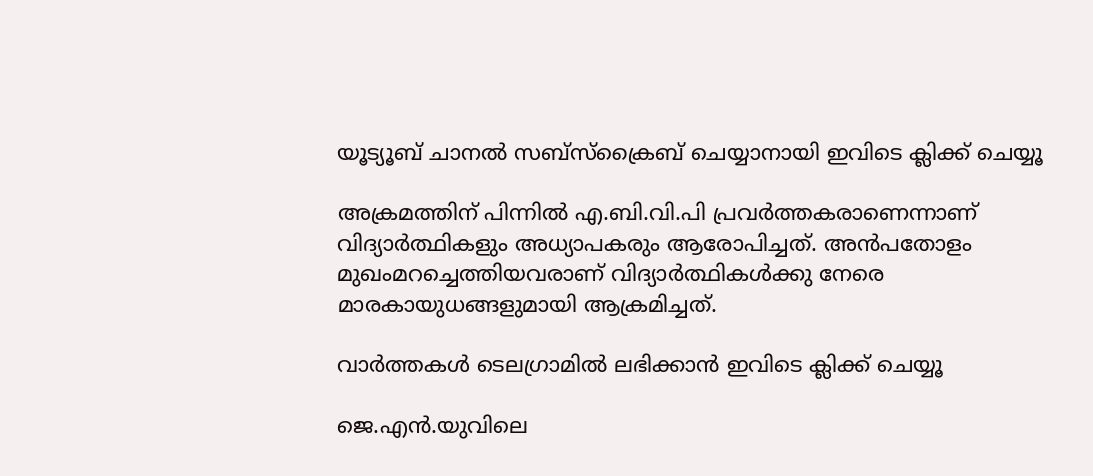യൂട്യൂബ് ചാനൽ സബ്സ്ക്രൈബ് ചെയ്യാനായി ഇവിടെ ക്ലിക്ക് ചെയ്യൂ

അക്രമത്തിന് പിന്നില്‍ എ.ബി.വി.പി പ്രവര്‍ത്തകരാണെന്നാണ് വിദ്യാര്‍ത്ഥികളും അധ്യാപകരും ആരോപിച്ചത്. അന്‍പതോളം മുഖംമറച്ചെത്തിയവരാണ് വിദ്യാര്‍ത്ഥികള്‍ക്കു നേരെ മാരകായുധങ്ങളുമായി ആക്രമിച്ചത്.

വാര്‍ത്തകള്‍ ടെലഗ്രാമില്‍ ലഭിക്കാന്‍ ഇവിടെ ക്ലിക്ക് ചെയ്യൂ

ജെ.എന്‍.യുവിലെ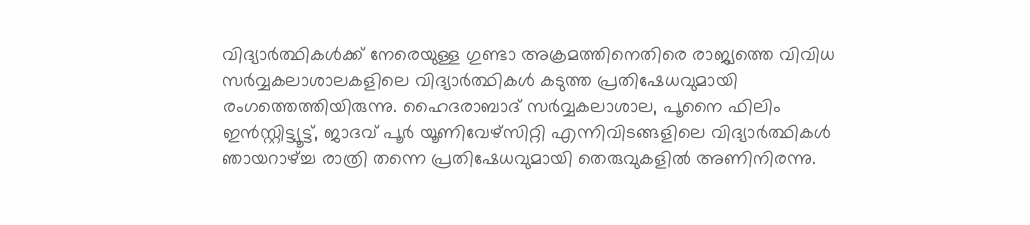വിദ്യാര്‍ത്ഥികള്‍ക്ക് നേരെയുള്ള ഗുണ്ടാ അക്രമത്തിനെതിരെ രാജ്യത്തെ വിവിധ സര്‍വ്വകലാശാലകളിലെ വിദ്യാര്‍ത്ഥികള്‍ കടുത്ത പ്രതിഷേധവുമായി രംഗത്തെത്തിയിരുന്നു. ഹൈദരാബാദ് സര്‍വ്വകലാശാല, പൂനൈ ഫിലിം ഇന്‍സ്റ്റിട്ട്യൂട്ട്, ജാദവ് പൂര്‍ യൂണിവേഴ്‌സിറ്റി എന്നിവിടങ്ങളിലെ വിദ്യാര്‍ത്ഥികള്‍ ഞായറാഴ്ച്ച രാത്രി തന്നെ പ്രതിഷേധവുമായി തെരുവുകളില്‍ അണിനിരന്നു.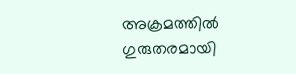അക്രമത്തില്‍ ഗുരുതരമായി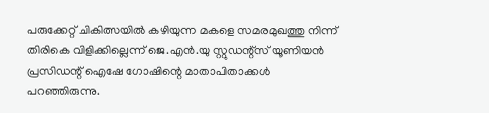പരുക്കേറ്റ് ചികിത്സയില്‍ കഴിയുന്ന മകളെ സമരമുഖത്തു നിന്ന് തിരികെ വിളിക്കില്ലെന്ന് ജെ.എന്‍.യു സ്റ്റുഡന്റ്‌സ് യൂണിയന്‍ പ്രസിഡന്റ് ഐഷേ ഗോഷിന്റെ മാതാപിതാക്കള്‍ പറഞ്ഞിരുന്നു.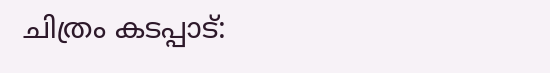ചിത്രം കടപ്പാട്: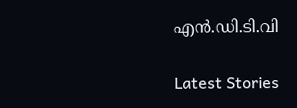എന്‍.ഡി.ടി.വി

Latest Stories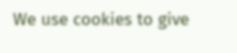We use cookies to give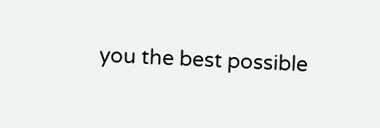you the best possible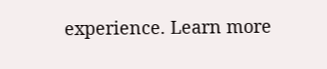experience. Learn more